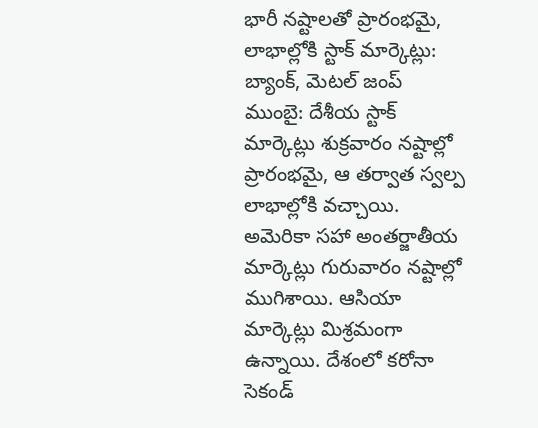భారీ నష్టాలతో ప్రారంభమై, లాభాల్లోకి స్టాక్ మార్కెట్లు: బ్యాంక్, మెటల్ జంప్
ముంబై: దేశీయ స్టాక్ మార్కెట్లు శుక్రవారం నష్టాల్లో ప్రారంభమై, ఆ తర్వాత స్వల్ప లాభాల్లోకి వచ్చాయి. అమెరికా సహా అంతర్జాతీయ మార్కెట్లు గురువారం నష్టాల్లో ముగిశాయి. ఆసియా మార్కెట్లు మిశ్రమంగా ఉన్నాయి. దేశంలో కరోనా సెకండ్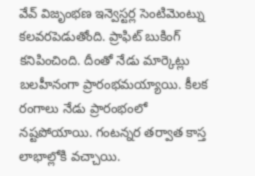వేవ్ విజృంభణ ఇన్వెస్టర్ల సెంటిమెంట్ను కలవరపెడుతోంది. ప్రాఫిట్ బుకింగ్ కనిపించింది. దీంతో నేడు మార్కెట్లు బలహీనంగా ప్రారంభమయ్యాయి. కీలక రంగాలు నేడు ప్రారంభంలో నష్టపోయాయి. గంటన్నర తర్వాత కాస్త లాభాల్లోకి వచ్చాయి.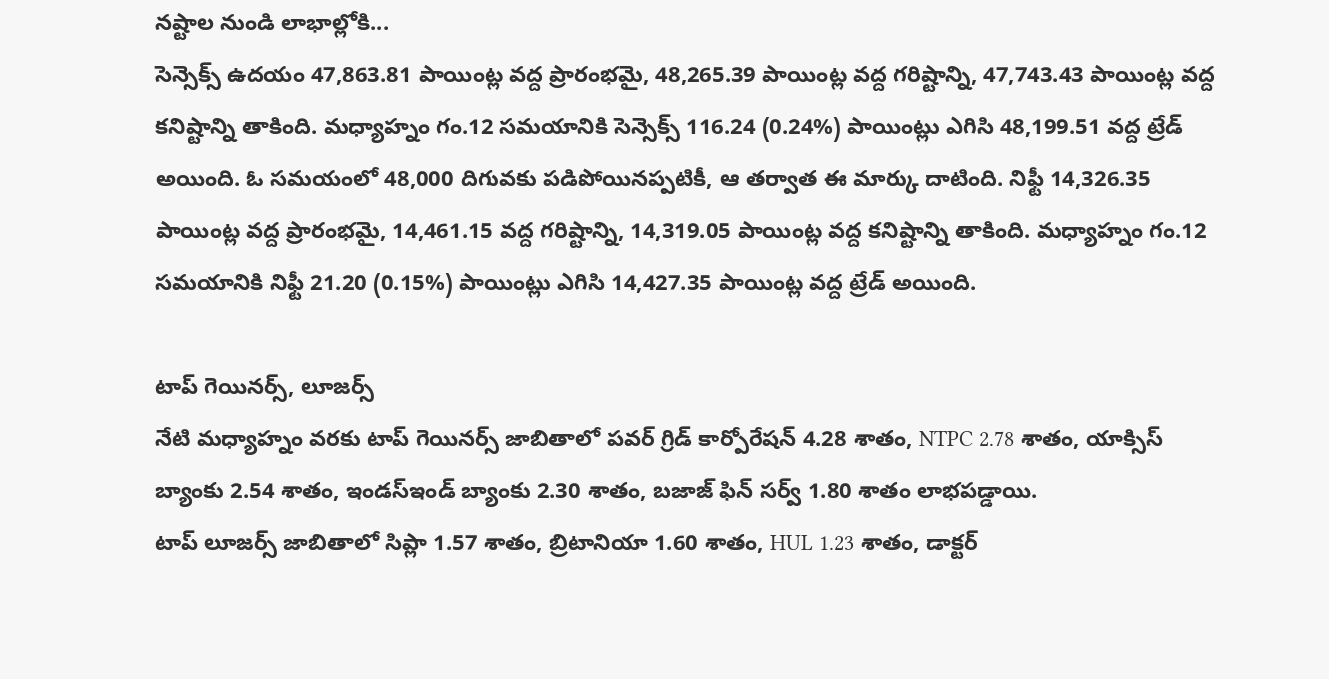నష్టాల నుండి లాభాల్లోకి...
సెన్సెక్స్ ఉదయం 47,863.81 పాయింట్ల వద్ద ప్రారంభమై, 48,265.39 పాయింట్ల వద్ద గరిష్టాన్ని, 47,743.43 పాయింట్ల వద్ద కనిష్టాన్ని తాకింది. మధ్యాహ్నం గం.12 సమయానికి సెన్సెక్స్ 116.24 (0.24%) పాయింట్లు ఎగిసి 48,199.51 వద్ద ట్రేడ్ అయింది. ఓ సమయంలో 48,000 దిగువకు పడిపోయినప్పటికీ, ఆ తర్వాత ఈ మార్కు దాటింది. నిఫ్టీ 14,326.35 పాయింట్ల వద్ద ప్రారంభమై, 14,461.15 వద్ద గరిష్టాన్ని, 14,319.05 పాయింట్ల వద్ద కనిష్టాన్ని తాకింది. మధ్యాహ్నం గం.12 సమయానికి నిఫ్టీ 21.20 (0.15%) పాయింట్లు ఎగిసి 14,427.35 పాయింట్ల వద్ద ట్రేడ్ అయింది.

టాప్ గెయినర్స్, లూజర్స్
నేటి మధ్యాహ్నం వరకు టాప్ గెయినర్స్ జాబితాలో పవర్ గ్రిడ్ కార్పోరేషన్ 4.28 శాతం, NTPC 2.78 శాతం, యాక్సిస్ బ్యాంకు 2.54 శాతం, ఇండస్ఇండ్ బ్యాంకు 2.30 శాతం, బజాజ్ ఫిన్ సర్వ్ 1.80 శాతం లాభపడ్డాయి.
టాప్ లూజర్స్ జాబితాలో సిప్లా 1.57 శాతం, బ్రిటానియా 1.60 శాతం, HUL 1.23 శాతం, డాక్టర్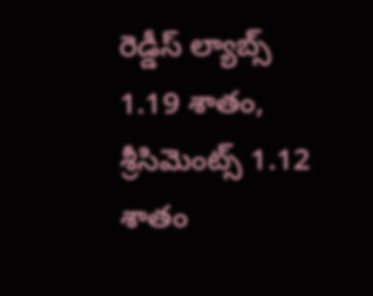రెడ్డీస్ ల్యాబ్స్ 1.19 శాతం, శ్రీసిమెంట్స్ 1.12 శాతం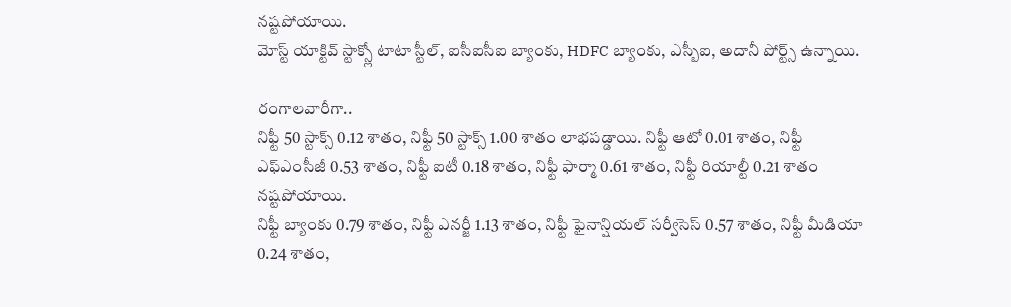నష్టపోయాయి.
మోస్ట్ యాక్టివ్ స్టాక్స్లో టాటా స్టీల్, ఐసీఐసీఐ బ్యాంకు, HDFC బ్యాంకు, ఎస్బీఐ, అదానీ పోర్ట్స్ ఉన్నాయి.

రంగాలవారీగా..
నిఫ్టీ 50 స్టాక్స్ 0.12 శాతం, నిఫ్టీ 50 స్టాక్స్ 1.00 శాతం లాభపడ్డాయి. నిఫ్టీ ఆటో 0.01 శాతం, నిఫ్టీ ఎఫ్ఎంసీజీ 0.53 శాతం, నిఫ్టీ ఐటీ 0.18 శాతం, నిఫ్టీ ఫార్మా 0.61 శాతం, నిఫ్టీ రియాల్టీ 0.21 శాతం నష్టపోయాయి.
నిఫ్టీ బ్యాంకు 0.79 శాతం, నిఫ్టీ ఎనర్జీ 1.13 శాతం, నిఫ్టీ ఫైనాన్షియల్ సర్వీసెస్ 0.57 శాతం, నిఫ్టీ మీడియా 0.24 శాతం,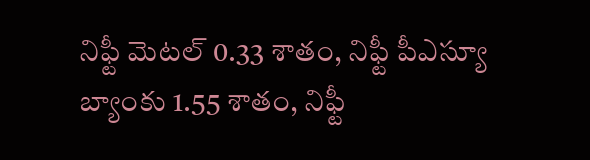నిఫ్టీ మెటల్ 0.33 శాతం, నిఫ్టీ పీఎస్యూ బ్యాంకు 1.55 శాతం, నిఫ్టీ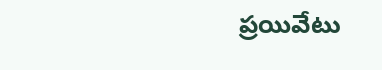ప్రయివేటు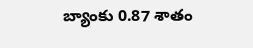బ్యాంకు 0.87 శాతం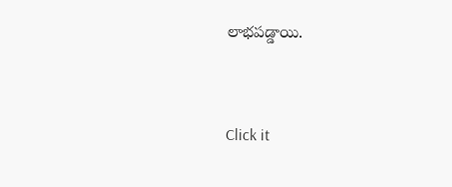లాభపడ్డాయి.


Click it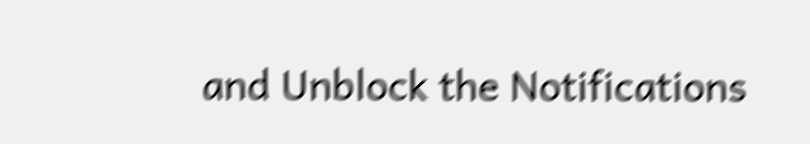and Unblock the Notifications